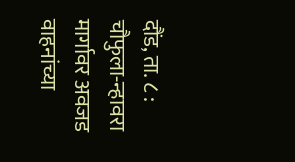दौंड, ता. ८ : चौफुला-न्हावरा मार्गावर अवजड वाहनांच्या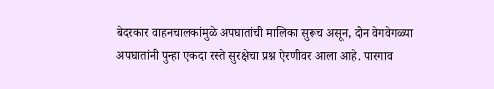बेदरकार वाहनचालकांमुळे अपघातांची मालिका सुरूच असून, दोन वेगवेगळ्या अपघातांनी पुन्हा एकदा रस्ते सुरक्षेचा प्रश्न ऐरणीवर आला आहे. पारगाव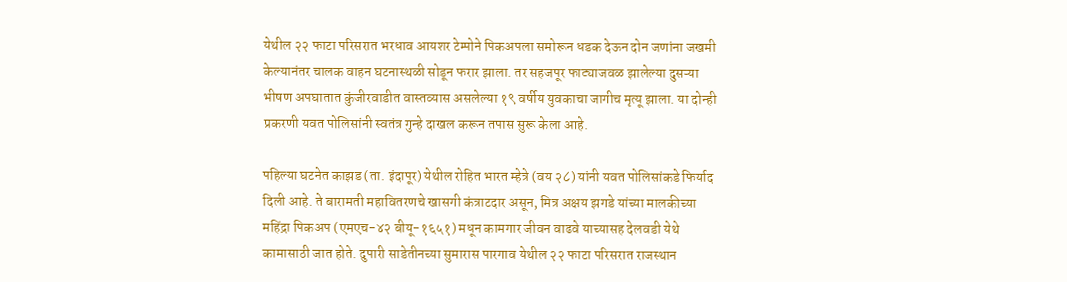येथील २२ फाटा परिसरात भरधाव आयशर टेम्पोने पिकअपला समोरून धडक देऊन दोन जणांना जखमी केल्यानंतर चालक वाहन घटनास्थळी सोडून फरार झाला. तर सहजपूर फाट्याजवळ झालेल्या दुसऱ्या भीषण अपघातात कुंजीरवाडीत वास्तव्यास असलेल्या १९ वर्षीय युवकाचा जागीच मृत्यू झाला. या दोन्ही प्रकरणी यवत पोलिसांनी स्वतंत्र गुन्हे दाखल करून तपास सुरू केला आहे.

पहिल्या घटनेत काझड (ता. इंदापूर) येथील रोहित भारत म्हेत्रे (वय २८) यांनी यवत पोलिसांकडे फिर्याद दिली आहे. ते बारामती महावितरणचे खासगी कंत्राटदार असून, मित्र अक्षय झगडे यांच्या मालकीच्या महिंद्रा पिकअप (एमएच-४२ बीयू-१६५१) मधून कामगार जीवन वाढवे याच्यासह देलवडी येथे कामासाठी जात होते. दुपारी साडेतीनच्या सुमारास पारगाव येथील २२ फाटा परिसरात राजस्थान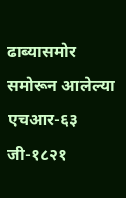ढाब्यासमोर समोरून आलेल्या एचआर-६३ जी-१८२१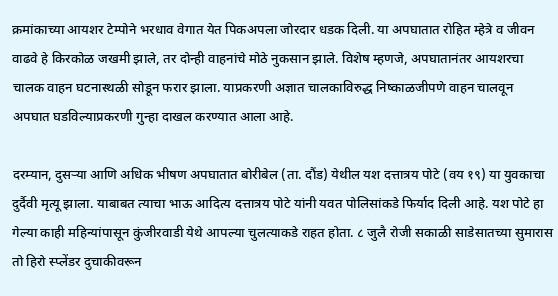क्रमांकाच्या आयशर टेम्पोने भरधाव वेगात येत पिकअपला जोरदार धडक दिली. या अपघातात रोहित म्हेत्रे व जीवन वाढवे हे किरकोळ जखमी झाले, तर दोन्ही वाहनांचे मोठे नुकसान झाले. विशेष म्हणजे, अपघातानंतर आयशरचा चालक वाहन घटनास्थळी सोडून फरार झाला. याप्रकरणी अज्ञात चालकाविरुद्ध निष्काळजीपणे वाहन चालवून अपघात घडविल्याप्रकरणी गुन्हा दाखल करण्यात आला आहे.

दरम्यान, दुसऱ्या आणि अधिक भीषण अपघातात बोरीबेल (ता. दौंड) येथील यश दत्तात्रय पोटे (वय १९) या युवकाचा दुर्दैवी मृत्यू झाला. याबाबत त्याचा भाऊ आदित्य दत्तात्रय पोटे यांनी यवत पोलिसांकडे फिर्याद दिली आहे. यश पोटे हा गेल्या काही महिन्यांपासून कुंजीरवाडी येथे आपल्या चुलत्याकडे राहत होता. ८ जुलै रोजी सकाळी साडेसातच्या सुमारास तो हिरो स्प्लेंडर दुचाकीवरून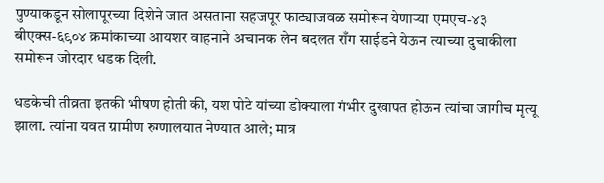पुण्याकडून सोलापूरच्या दिशेने जात असताना सहजपूर फाट्याजवळ समोरून येणाऱ्या एमएच-४३ बीएक्स-६९०४ क्रमांकाच्या आयशर वाहनाने अचानक लेन बदलत राँग साईडने येऊन त्याच्या दुचाकीला समोरून जोरदार धडक दिली.

धडकेची तीव्रता इतकी भीषण होती की, यश पोटे यांच्या डोक्याला गंभीर दुखापत होऊन त्यांचा जागीच मृत्यू झाला. त्यांना यवत ग्रामीण रुग्णालयात नेण्यात आले; मात्र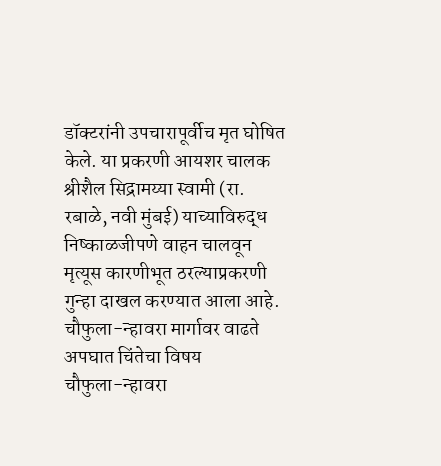डॉक्टरांनी उपचारापूर्वीच मृत घोषित केले. या प्रकरणी आयशर चालक श्रीशैल सिद्रामय्या स्वामी (रा. रबाळे, नवी मुंबई) याच्याविरुद्ध निष्काळजीपणे वाहन चालवून मृत्यूस कारणीभूत ठरल्याप्रकरणी गुन्हा दाखल करण्यात आला आहे.
चौफुला-न्हावरा मार्गावर वाढते अपघात चिंतेचा विषय
चौफुला-न्हावरा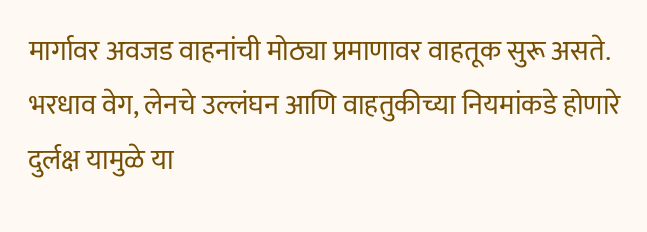मार्गावर अवजड वाहनांची मोठ्या प्रमाणावर वाहतूक सुरू असते. भरधाव वेग, लेनचे उल्लंघन आणि वाहतुकीच्या नियमांकडे होणारे दुर्लक्ष यामुळे या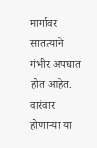मार्गावर सातत्याने गंभीर अपघात होत आहेत. वारंवार होणाऱ्या या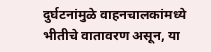दुर्घटनांमुळे वाहनचालकांमध्ये भीतीचे वातावरण असून, या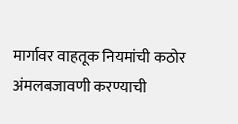मार्गावर वाहतूक नियमांची कठोर अंमलबजावणी करण्याची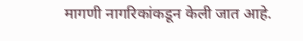मागणी नागरिकांकडून केली जात आहे.